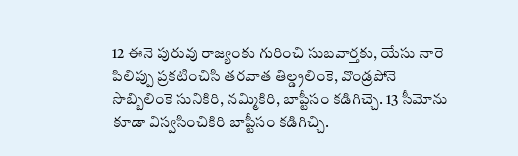12 ఈనె పురువు రాజ్యంకు గురించి సుబవార్తకు, యేసు నారె పిలిప్పు ప్రకటించిసి తరవాత తిల్డ్రలింకె, వొండ్రపోనె సొబ్బిలింకె సునికిరి, నమ్మికిరి, బాప్టీసం కడిగిచ్చె. 13 సీమోను కూడా విస్వసించికిరి బాప్టీసం కడిగిచ్చి.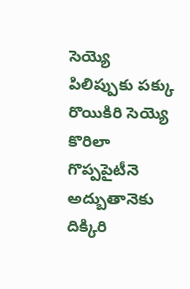సెయ్యె పిలిప్పుకు పక్కు రొయికిరి సెయ్యె కొరిలా గొప్పపైటీనె అద్బుతానెకు దిక్కిరి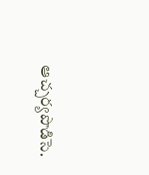ఆచ్చర్యపొడిసె.